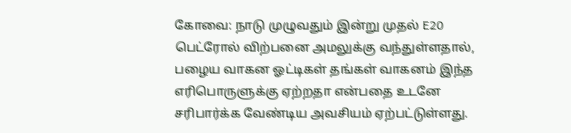கோவை: நாடு முழுவதும் இன்று முதல் E20 பெட்ரோல் விற்பனை அமலுக்கு வந்துள்ளதால், பழைய வாகன ஓட்டிகள் தங்கள் வாகனம் இந்த எரிபொருளுக்கு ஏற்றதா என்பதை உடனே சரிபார்க்க வேண்டிய அவசியம் ஏற்பட்டுள்ளது.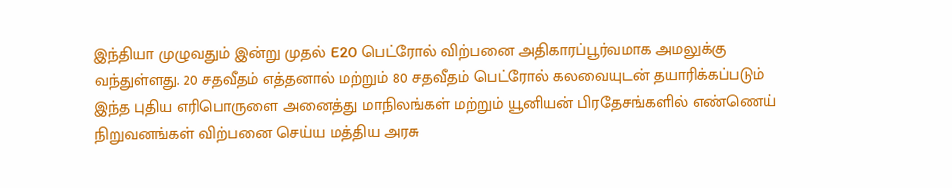இந்தியா முழுவதும் இன்று முதல் E20 பெட்ரோல் விற்பனை அதிகாரப்பூர்வமாக அமலுக்கு வந்துள்ளது. 20 சதவீதம் எத்தனால் மற்றும் 80 சதவீதம் பெட்ரோல் கலவையுடன் தயாரிக்கப்படும் இந்த புதிய எரிபொருளை அனைத்து மாநிலங்கள் மற்றும் யூனியன் பிரதேசங்களில் எண்ணெய் நிறுவனங்கள் விற்பனை செய்ய மத்திய அரசு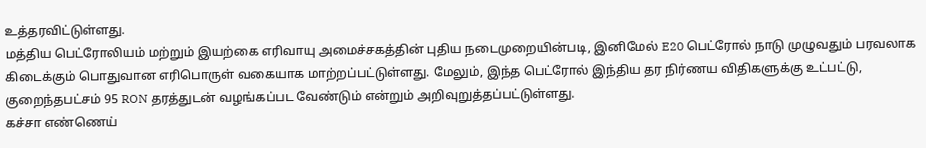உத்தரவிட்டுள்ளது.
மத்திய பெட்ரோலியம் மற்றும் இயற்கை எரிவாயு அமைச்சகத்தின் புதிய நடைமுறையின்படி, இனிமேல் E20 பெட்ரோல் நாடு முழுவதும் பரவலாக கிடைக்கும் பொதுவான எரிபொருள் வகையாக மாற்றப்பட்டுள்ளது. மேலும், இந்த பெட்ரோல் இந்திய தர நிர்ணய விதிகளுக்கு உட்பட்டு, குறைந்தபட்சம் 95 RON தரத்துடன் வழங்கப்பட வேண்டும் என்றும் அறிவுறுத்தப்பட்டுள்ளது.
கச்சா எண்ணெய்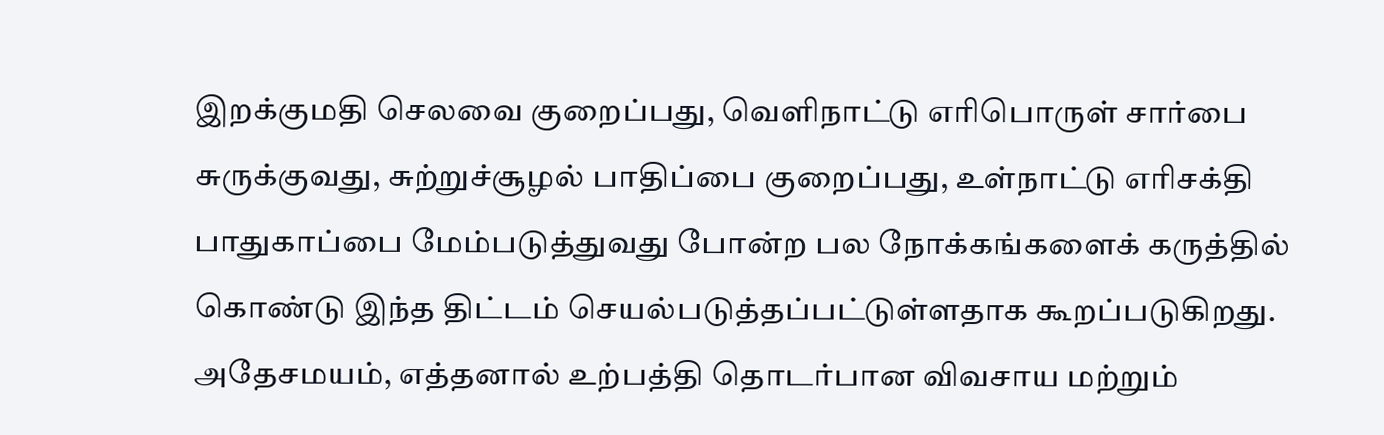இறக்குமதி செலவை குறைப்பது, வெளிநாட்டு எரிபொருள் சார்பை சுருக்குவது, சுற்றுச்சூழல் பாதிப்பை குறைப்பது, உள்நாட்டு எரிசக்தி பாதுகாப்பை மேம்படுத்துவது போன்ற பல நோக்கங்களைக் கருத்தில் கொண்டு இந்த திட்டம் செயல்படுத்தப்பட்டுள்ளதாக கூறப்படுகிறது. அதேசமயம், எத்தனால் உற்பத்தி தொடர்பான விவசாய மற்றும்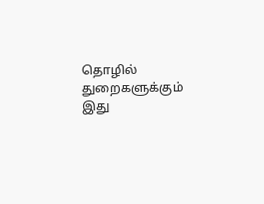தொழில் துறைகளுக்கும் இது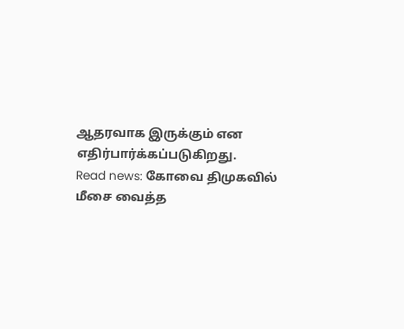ஆதரவாக இருக்கும் என எதிர்பார்க்கப்படுகிறது.
Read news: கோவை திமுகவில் மீசை வைத்த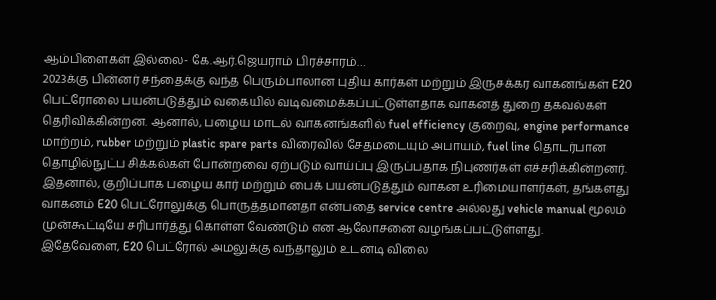ஆம்பிளைகள் இல்லை- கே.ஆர்.ஜெயராம் பிரச்சாரம்…
2023க்கு பின்னர் சந்தைக்கு வந்த பெரும்பாலான புதிய கார்கள் மற்றும் இருசக்கர வாகனங்கள் E20 பெட்ரோலை பயன்படுத்தும் வகையில் வடிவமைக்கப்பட்டுள்ளதாக வாகனத் துறை தகவல்கள் தெரிவிக்கின்றன. ஆனால், பழைய மாடல் வாகனங்களில் fuel efficiency குறைவு, engine performance மாற்றம், rubber மற்றும் plastic spare parts விரைவில் சேதமடையும் அபாயம், fuel line தொடர்பான தொழில்நுட்ப சிக்கல்கள் போன்றவை ஏற்படும் வாய்ப்பு இருப்பதாக நிபுணர்கள் எச்சரிக்கின்றனர்.
இதனால், குறிப்பாக பழைய கார் மற்றும் பைக் பயன்படுத்தும் வாகன உரிமையாளர்கள், தங்களது வாகனம் E20 பெட்ரோலுக்கு பொருத்தமானதா என்பதை service centre அல்லது vehicle manual மூலம் முன்கூட்டியே சரிபார்த்து கொள்ள வேண்டும் என ஆலோசனை வழங்கப்பட்டுள்ளது.
இதேவேளை, E20 பெட்ரோல் அமலுக்கு வந்தாலும் உடனடி விலை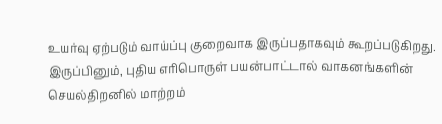உயர்வு ஏற்படும் வாய்ப்பு குறைவாக இருப்பதாகவும் கூறப்படுகிறது. இருப்பினும், புதிய எரிபொருள் பயன்பாட்டால் வாகனங்களின் செயல்திறனில் மாற்றம்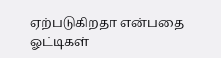ஏற்படுகிறதா என்பதை ஓட்டிகள்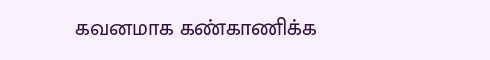கவனமாக கண்காணிக்க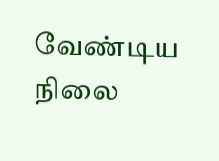வேண்டிய நிலை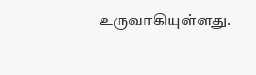உருவாகியுள்ளது.